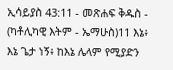ኢሳይያስ 43:11 - መጽሐፍ ቅዱስ - (ካቶሊካዊ እትም - ኤማሁስ)11 እኔ፥ እኔ ጌታ ነኝ፥ ከእኔ ሌላም የሚያድን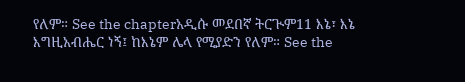የለም። See the chapterአዲሱ መደበኛ ትርጒም11 እኔ፣ እኔ እግዚአብሔር ነኝ፤ ከእኔም ሌላ የሚያድን የለም። See the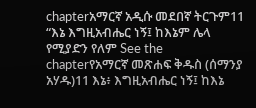chapterአማርኛ አዲሱ መደበኛ ትርጉም11 “እኔ እግዚአብሔር ነኝ፤ ከእኔም ሌላ የሚያድን የለም See the chapterየአማርኛ መጽሐፍ ቅዱስ (ሰማንያ አሃዱ)11 እኔ፥ እግዚአብሔር ነኝ፤ ከእኔ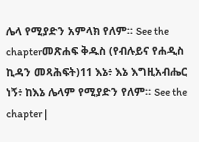ሌላ የሚያድን አምላክ የለም። See the chapterመጽሐፍ ቅዱስ (የብሉይና የሐዲስ ኪዳን መጻሕፍት)11 እኔ፥ እኔ እግዚአብሔር ነኝ፥ ከእኔ ሌላም የሚያድን የለም። See the chapter |